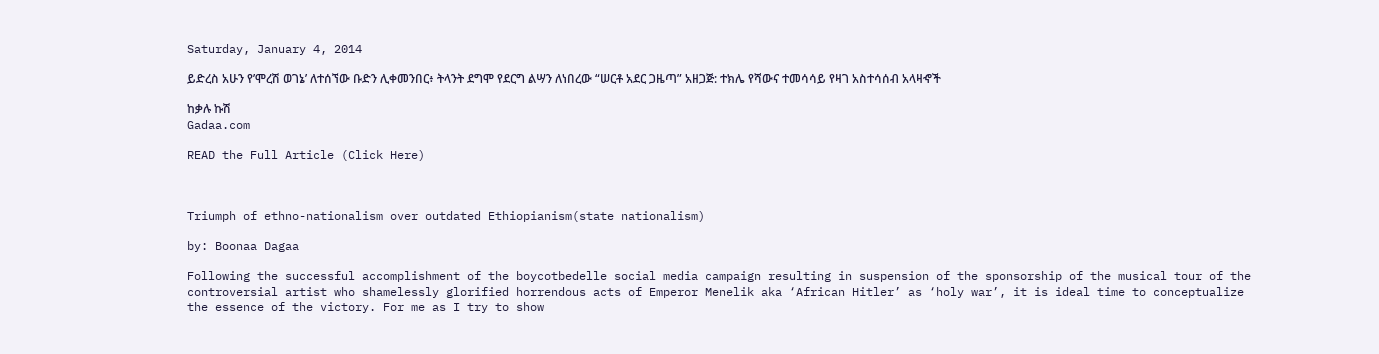Saturday, January 4, 2014

ይድረስ አሁን የ’ሞረሽ ወገኔ’ ለተሰኘው ቡድን ሊቀመንበር፥ ትላንት ደግሞ የደርግ ልሣን ለነበረው “ሠርቶ አደር ጋዜጣ” አዘጋጅ: ተክሌ የሻውና ተመሳሳይ የዛገ አስተሳሰብ አላዛኆች

ከቃሉ ኩሽ
Gadaa.com

READ the Full Article (Click Here)



Triumph of ethno-nationalism over outdated Ethiopianism(state nationalism)

by: Boonaa Dagaa

Following the successful accomplishment of the boycotbedelle social media campaign resulting in suspension of the sponsorship of the musical tour of the controversial artist who shamelessly glorified horrendous acts of Emperor Menelik aka ‘African Hitler’ as ‘holy war’, it is ideal time to conceptualize the essence of the victory. For me as I try to show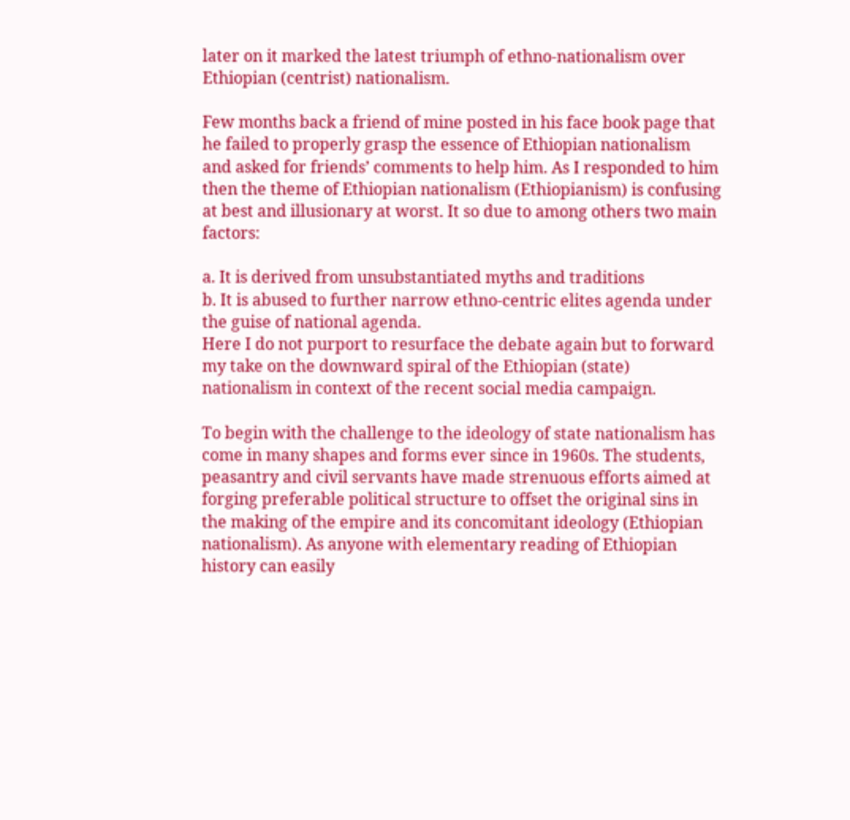later on it marked the latest triumph of ethno-nationalism over Ethiopian (centrist) nationalism.

Few months back a friend of mine posted in his face book page that he failed to properly grasp the essence of Ethiopian nationalism and asked for friends’ comments to help him. As I responded to him then the theme of Ethiopian nationalism (Ethiopianism) is confusing at best and illusionary at worst. It so due to among others two main factors:

a. It is derived from unsubstantiated myths and traditions
b. It is abused to further narrow ethno-centric elites agenda under the guise of national agenda.
Here I do not purport to resurface the debate again but to forward my take on the downward spiral of the Ethiopian (state) nationalism in context of the recent social media campaign.

To begin with the challenge to the ideology of state nationalism has come in many shapes and forms ever since in 1960s. The students, peasantry and civil servants have made strenuous efforts aimed at forging preferable political structure to offset the original sins in the making of the empire and its concomitant ideology (Ethiopian nationalism). As anyone with elementary reading of Ethiopian history can easily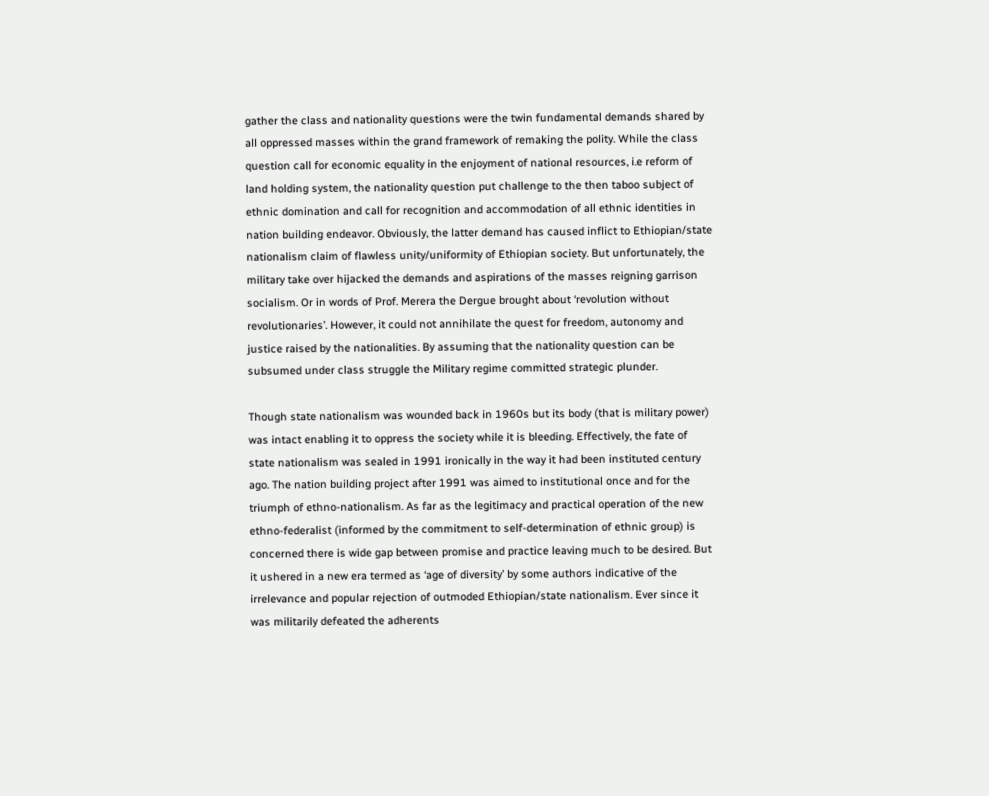gather the class and nationality questions were the twin fundamental demands shared by all oppressed masses within the grand framework of remaking the polity. While the class question call for economic equality in the enjoyment of national resources, i.e reform of land holding system, the nationality question put challenge to the then taboo subject of ethnic domination and call for recognition and accommodation of all ethnic identities in nation building endeavor. Obviously, the latter demand has caused inflict to Ethiopian/state nationalism claim of flawless unity/uniformity of Ethiopian society. But unfortunately, the military take over hijacked the demands and aspirations of the masses reigning garrison socialism. Or in words of Prof. Merera the Dergue brought about ‘revolution without revolutionaries’. However, it could not annihilate the quest for freedom, autonomy and justice raised by the nationalities. By assuming that the nationality question can be subsumed under class struggle the Military regime committed strategic plunder.

Though state nationalism was wounded back in 1960s but its body (that is military power) was intact enabling it to oppress the society while it is bleeding. Effectively, the fate of state nationalism was sealed in 1991 ironically in the way it had been instituted century ago. The nation building project after 1991 was aimed to institutional once and for the triumph of ethno-nationalism. As far as the legitimacy and practical operation of the new ethno-federalist (informed by the commitment to self-determination of ethnic group) is concerned there is wide gap between promise and practice leaving much to be desired. But it ushered in a new era termed as ‘age of diversity’ by some authors indicative of the irrelevance and popular rejection of outmoded Ethiopian/state nationalism. Ever since it was militarily defeated the adherents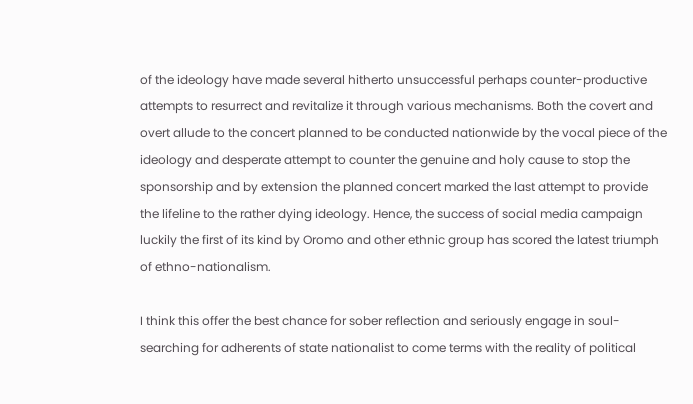of the ideology have made several hitherto unsuccessful perhaps counter-productive attempts to resurrect and revitalize it through various mechanisms. Both the covert and overt allude to the concert planned to be conducted nationwide by the vocal piece of the ideology and desperate attempt to counter the genuine and holy cause to stop the sponsorship and by extension the planned concert marked the last attempt to provide the lifeline to the rather dying ideology. Hence, the success of social media campaign luckily the first of its kind by Oromo and other ethnic group has scored the latest triumph of ethno-nationalism.

I think this offer the best chance for sober reflection and seriously engage in soul-searching for adherents of state nationalist to come terms with the reality of political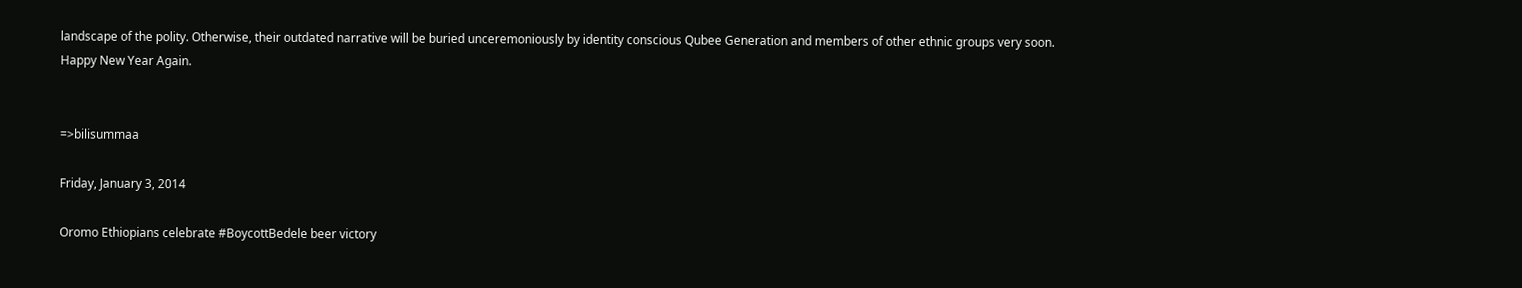landscape of the polity. Otherwise, their outdated narrative will be buried unceremoniously by identity conscious Qubee Generation and members of other ethnic groups very soon.
Happy New Year Again.


=>bilisummaa

Friday, January 3, 2014

Oromo Ethiopians celebrate #BoycottBedele beer victory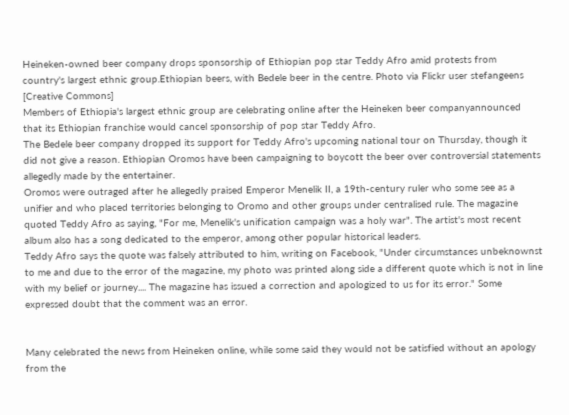Heineken-owned beer company drops sponsorship of Ethiopian pop star Teddy Afro amid protests from country's largest ethnic group.Ethiopian beers, with Bedele beer in the centre. Photo via Flickr user stefangeens [Creative Commons]
Members of Ethiopia's largest ethnic group are celebrating online after the Heineken beer companyannounced that its Ethiopian franchise would cancel sponsorship of pop star Teddy Afro.
The Bedele beer company dropped its support for Teddy Afro's upcoming national tour on Thursday, though it did not give a reason. Ethiopian Oromos have been campaigning to boycott the beer over controversial statements allegedly made by the entertainer.
Oromos were outraged after he allegedly praised Emperor Menelik II, a 19th-century ruler who some see as a unifier and who placed territories belonging to Oromo and other groups under centralised rule. The magazine quoted Teddy Afro as saying, "For me, Menelik's unification campaign was a holy war". The artist's most recent album also has a song dedicated to the emperor, among other popular historical leaders.
Teddy Afro says the quote was falsely attributed to him, writing on Facebook, "Under circumstances unbeknownst to me and due to the error of the magazine, my photo was printed along side a different quote which is not in line with my belief or journey.... The magazine has issued a correction and apologized to us for its error." Some expressed doubt that the comment was an error.


Many celebrated the news from Heineken online, while some said they would not be satisfied without an apology from the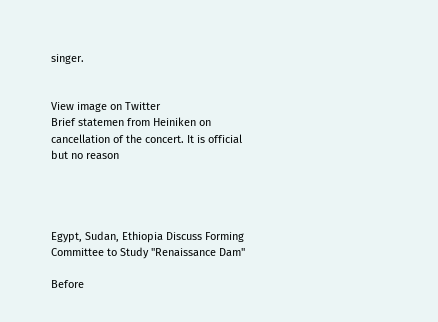singer.


View image on Twitter
Brief statemen from Heiniken on cancellation of the concert. It is official but no reason




Egypt, Sudan, Ethiopia Discuss Forming Committee to Study "Renaissance Dam"

Before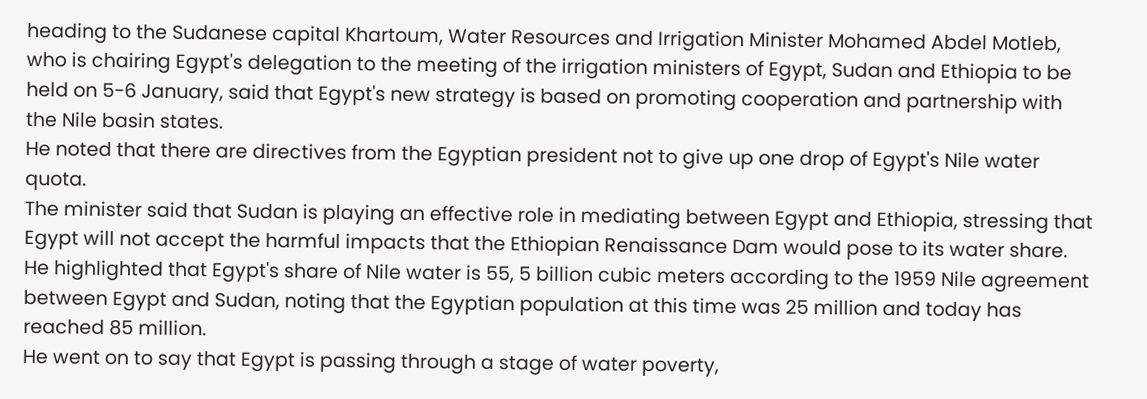heading to the Sudanese capital Khartoum, Water Resources and Irrigation Minister Mohamed Abdel Motleb, who is chairing Egypt's delegation to the meeting of the irrigation ministers of Egypt, Sudan and Ethiopia to be held on 5-6 January, said that Egypt's new strategy is based on promoting cooperation and partnership with the Nile basin states.
He noted that there are directives from the Egyptian president not to give up one drop of Egypt's Nile water quota.
The minister said that Sudan is playing an effective role in mediating between Egypt and Ethiopia, stressing that Egypt will not accept the harmful impacts that the Ethiopian Renaissance Dam would pose to its water share.
He highlighted that Egypt's share of Nile water is 55, 5 billion cubic meters according to the 1959 Nile agreement between Egypt and Sudan, noting that the Egyptian population at this time was 25 million and today has reached 85 million.
He went on to say that Egypt is passing through a stage of water poverty,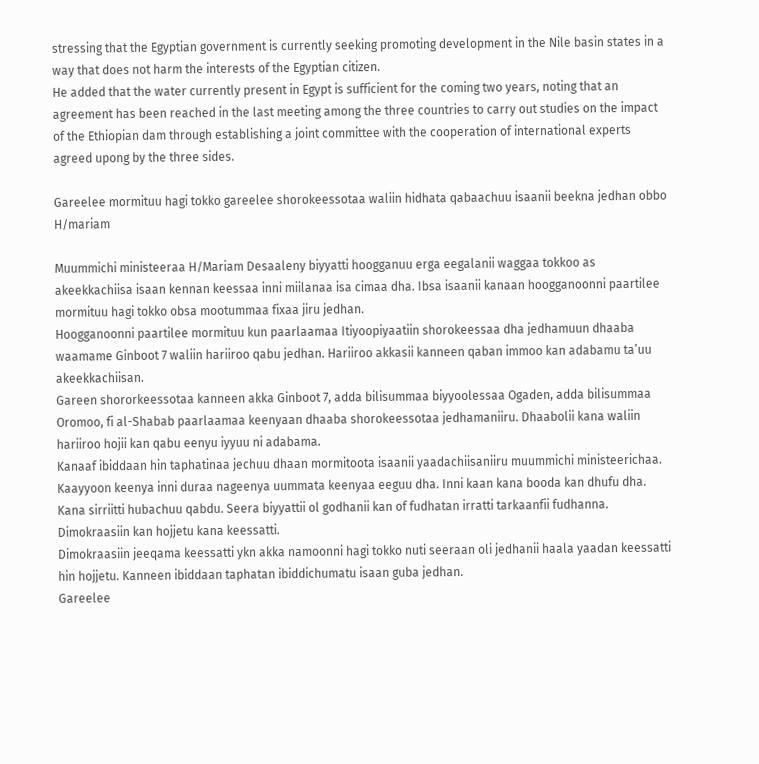stressing that the Egyptian government is currently seeking promoting development in the Nile basin states in a way that does not harm the interests of the Egyptian citizen.
He added that the water currently present in Egypt is sufficient for the coming two years, noting that an agreement has been reached in the last meeting among the three countries to carry out studies on the impact of the Ethiopian dam through establishing a joint committee with the cooperation of international experts agreed upong by the three sides.

Gareelee mormituu hagi tokko gareelee shorokeessotaa waliin hidhata qabaachuu isaanii beekna jedhan obbo H/mariam

Muummichi ministeeraa H/Mariam Desaaleny biyyatti hoogganuu erga eegalanii waggaa tokkoo as akeekkachiisa isaan kennan keessaa inni miilanaa isa cimaa dha. Ibsa isaanii kanaan hoogganoonni paartilee mormituu hagi tokko obsa mootummaa fixaa jiru jedhan.
Hoogganoonni paartilee mormituu kun paarlaamaa Itiyoopiyaatiin shorokeessaa dha jedhamuun dhaaba waamame Ginboot 7 waliin hariiroo qabu jedhan. Hariiroo akkasii kanneen qaban immoo kan adabamu ta’uu akeekkachiisan.
Gareen shororkeessotaa kanneen akka Ginboot 7, adda bilisummaa biyyoolessaa Ogaden, adda bilisummaa Oromoo, fi al-Shabab paarlaamaa keenyaan dhaaba shorokeessotaa jedhamaniiru. Dhaabolii kana waliin hariiroo hojii kan qabu eenyu iyyuu ni adabama.
Kanaaf ibiddaan hin taphatinaa jechuu dhaan mormitoota isaanii yaadachiisaniiru muummichi ministeerichaa.
Kaayyoon keenya inni duraa nageenya uummata keenyaa eeguu dha. Inni kaan kana booda kan dhufu dha. Kana sirriitti hubachuu qabdu. Seera biyyattii ol godhanii kan of fudhatan irratti tarkaanfii fudhanna. Dimokraasiin kan hojjetu kana keessatti.
Dimokraasiin jeeqama keessatti ykn akka namoonni hagi tokko nuti seeraan oli jedhanii haala yaadan keessatti hin hojjetu. Kanneen ibiddaan taphatan ibiddichumatu isaan guba jedhan.
Gareelee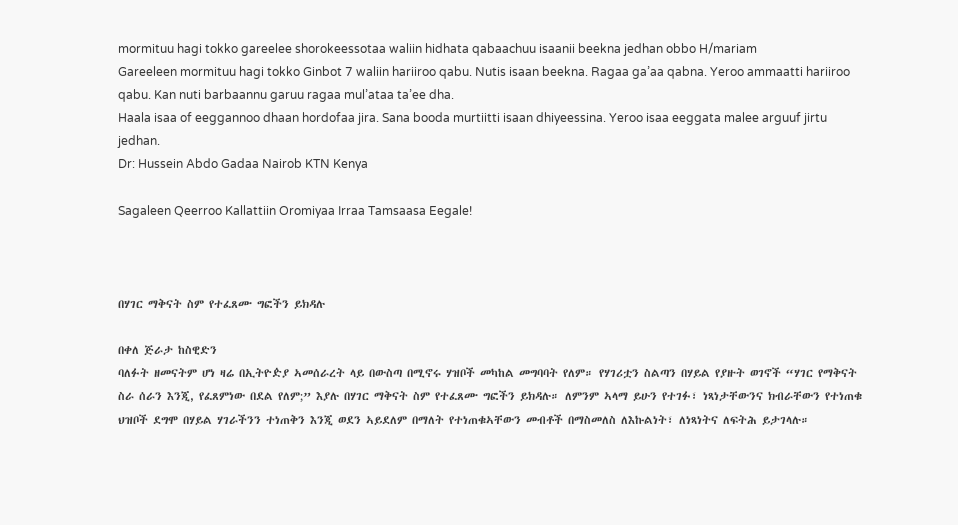mormituu hagi tokko gareelee shorokeessotaa waliin hidhata qabaachuu isaanii beekna jedhan obbo H/mariam
Gareeleen mormituu hagi tokko Ginbot 7 waliin hariiroo qabu. Nutis isaan beekna. Ragaa ga’aa qabna. Yeroo ammaatti hariiroo qabu. Kan nuti barbaannu garuu ragaa mul’ataa ta’ee dha.
Haala isaa of eeggannoo dhaan hordofaa jira. Sana booda murtiitti isaan dhiyeessina. Yeroo isaa eeggata malee arguuf jirtu jedhan.
Dr: Hussein Abdo Gadaa Nairob KTN Kenya

Sagaleen Qeerroo Kallattiin Oromiyaa Irraa Tamsaasa Eegale!



በሃገር ማቅናት ስም የተፈጸሙ ግፎችን ይክዳሉ

በቀለ ጅራታ ከስዊድን
ባለፉት ዘመናትም ሆነ ዛሬ በኢትዮዽያ ኣመሰራረት ላይ በውስጣ በሚኖሩ ሃዝቦች መካከል መግባባት የለም። የሃገሪቷን ስልጣን በሃይል የያዙት ወገኖች “ሃገር የማቅናት ስራ ሰራን እንጂ, የፈጸምነው በደል የለም;” እያሉ በሃገር ማቅናት ስም የተፈጸሙ ግፎችን ይክዳሉ። ለምንም ኣላማ ይሁን የተገፉ፣ ነጻነታቸውንና ክብራቸውን የተነጠቁ ህዝቦች ደግሞ በሃይል ሃገራችንን ተነጠቅን እንጂ ወደን ኣይደለም በማለት የተነጠቁኣቸውን መብቶች በማስመለስ ለእኩልነት፣ ለነጻነትና ለፍትሕ ይታገላሉ።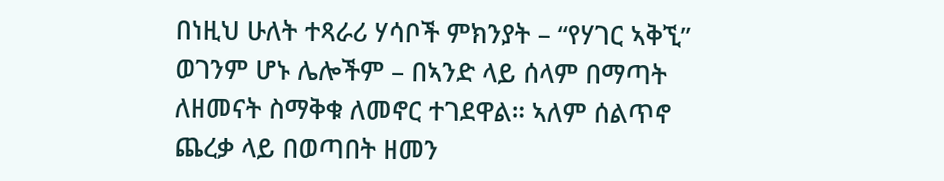በነዚህ ሁለት ተጻራሪ ሃሳቦች ምክንያት – “የሃገር ኣቅኚ” ወገንም ሆኑ ሌሎችም – በኣንድ ላይ ሰላም በማጣት ለዘመናት ስማቅቁ ለመኖር ተገደዋል። ኣለም ሰልጥኖ ጨረቃ ላይ በወጣበት ዘመን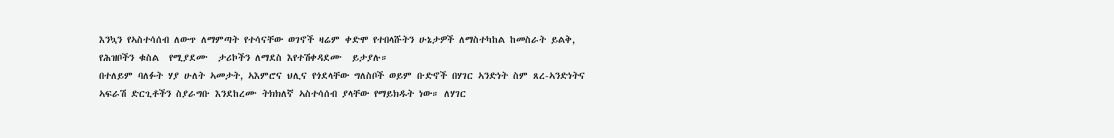እንኳን የኣስተሳሰብ ለውጥ ለማምጣት የተሳናቸው ወገኖች ዛሬም ቀድሞ የተበላሹትን ሁኔታዎች ለማስተካከል ከመስራት ይልቅ, የሕዝቦችን ቁስል  የሚያደሙ  ታሪኮችን ለማደስ እየተሽቀዳደሙ  ይታያሉ።
በተለይም ባለፉት ሃያ ሁለት ኣመታት, ኣእምሮና ህሊና የጎደላቸው ግለስቦች ወይም ቡድኖች በሃገር ኣንድነት ስም ጸረ-ኣንድነትና ኣፍራሽ ድርጊቶችን ስያራግቡ እንደከረሙ ትክክለኛ ኣስተሳሰብ ያላቸው የማይክዱት ነው። ለሃገር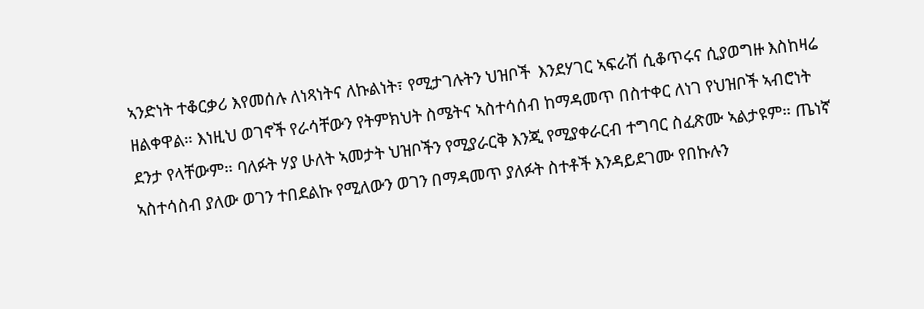ኣንድነት ተቆርቃሪ እየመሰሉ ለነጻነትና ለኩልነት፣ የሚታገሉትን ህዝቦች  እንደሃገር ኣፍራሽ ሲቆጥሩና ሲያወግዙ እስከዛሬ ዘልቀዋል። እነዚህ ወገኖች የራሳቸውን የትምክህት ስሜትና ኣስተሳሰብ ከማዳመጥ በስተቀር ለነገ የህዝቦች ኣብሮነት ደንታ የላቸውም። ባለፉት ሃያ ሁለት ኣመታት ህዝቦችን የሚያራርቅ እንጂ የሚያቀራርብ ተግባር ስፈጽሙ ኣልታዩም። ጤነኛ ኣስተሳስብ ያለው ወገን ተበደልኩ የሚለውን ወገን በማዳመጥ ያለፉት ስተቶች እንዳይደገሙ የበኩሉን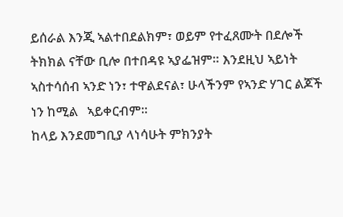ይሰራል እንጂ ኣልተበደልክም፣ ወይም የተፈጸሙት በደሎች ትክክል ናቸው ቢሎ በተበዳዩ ኣያፌዝም። እንደዚህ ኣይነት ኣስተሳሰብ ኣንድ ነን፣ ተዋልደናል፣ ሁላችንም የኣንድ ሃገር ልጆች ነን ከሚል   ኣይቀርብም።
ከላይ እንደመግቢያ ላነሳሁት ምክንያት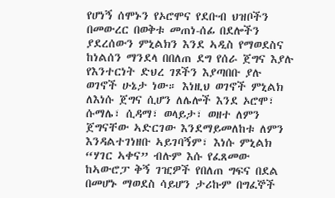የሆነኝ ሰሞኑን የኦሮሞና የደቡብ ህዝቦችን በመውረር በወቅቱ መጠነ-ሰፊ በደሎችን ያደረሰውን ምኒልክን እንደ ኣዲስ የማወደስና ከነልሰን ማንደላ በበለጠ ደግ የሰራ ጀግና እያሉ የእንተርነት ድህረ ገጾችን እያጣበቡ ያሉ ወገኖች ሁኔታ ነው። እነዚህ ወገኖች ምኒልክ ለእነሱ ጀግና ሲሆን ለሌሎች እንደ ኦሮሞ፣ ሱማሌ፣ ሲዳማ፣ ወላይታ፣ ወዘተ ለምን ጀግናቸው ኣድርገው እንደማይመለከቱ ለምን እንዳልተገነዘቡ ኣይገባኝም፣ እነሱ ምኒልክ “ሃገር ኣቀና” ብሉም እሱ የፈጸመው ከኣውሮፓ ቅኝ ገዢዎች የበለጠ ግፍና በደል  በመሆኑ ማወደስ ሳይሆን ታሪኩም በግፈኞች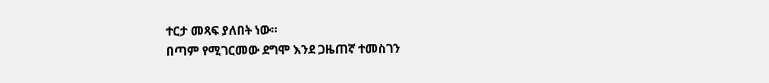ተርታ መጻፍ ያለበት ነው።
በጣም የሚገርመው ደግሞ እንደ ጋዜጠኛ ተመስገን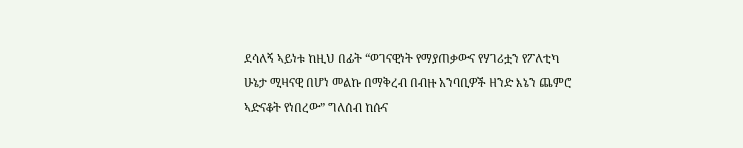ደሳለኝ ኣይነቱ ከዚህ በፊት “ወገናዊነት የማያጠቃውና የሃገሪቷን የፖለቲካ ሁኔታ ሚዛናዊ በሆነ መልኩ በማቅረብ በብዙ አንባቢዎች ዘንድ እኔን ጨምሮ ኣድናቆት የነበረው” ግለሰብ ከሱና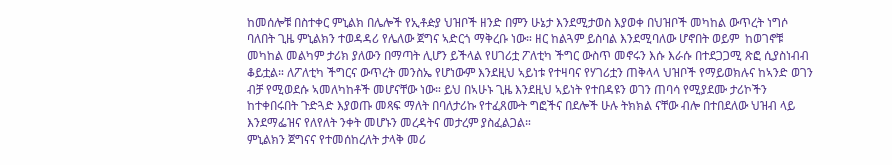ከመሰሎቹ በስተቀር ምኒልክ በሌሎች የኢቶዽያ ህዝቦች ዘንድ በምን ሁኔታ እንደሚታወስ እያወቀ በህዝቦች መካከል ውጥረት ነግሶ ባለበት ጊዜ ምኒልክን ተወዳዳሪ የሌለው ጀግና ኣድርጎ ማቅረቡ ነው። ዘር ከልጓም ይስባል እንደሚባለው ሆኖበት ወይም  ከወገኖቹ መካከል መልካም ታሪክ ያለውን በማጣት ሊሆን ይችላል የሀገሪቷ ፖለቲካ ችግር ውስጥ መኖሩን እሱ እራሱ በተደጋጋሚ ጽፎ ሲያስነብብ ቆይቷል። ለፖለቲካ ችግርና ውጥረት መንስኤ የሆነውም እንደዚህ ኣይነቱ የተዛባና የሃገሪቷን ጠቅላላ ህዝቦች የማይወክሉና ከኣንድ ወገን ብቻ የሚወደሱ ኣመለካከቶች መሆናቸው ነው። ይህ በኣሁኑ ጊዜ እንደዚህ ኣይነት የተበዳዩን ወገን ጠባሳ የሚያደሙ ታሪኮችን ከተቀበሩበት ጉድጓድ እያወጡ መጻፍ ማለት በባለታሪኩ የተፈጸሙት ግፎችና በደሎች ሁሉ ትክክል ናቸው ብሎ በተበደለው ህዝብ ላይ እንደማፌዝና የለየለት ንቀት መሆኑን መረዳትና መታረም ያስፈልጋል።
ምኒልክን ጀግናና የተመሰከረለት ታላቅ መሪ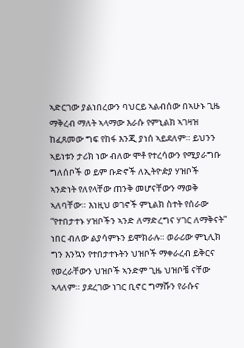ኣድርገው ያልነበረውን ባህርይ ኣልብሰው በኣሁኑ ጊዜ ማቅረብ ማለት ኣላማው እራሱ የምኒልክ ኣገዛዝ ከፈጸመው ግፍ የከፋ እንጂ ያነሰ ኣይደለም። ይህንን ኣይነቱን ታሪክ ነው ብለው ሞቶ የተረሳውን የሚያራግቡ ግለሰቦች ወ ይም ቡድኖች ለኢትዮዽያ ሃዝቦች ኣንድነት የለየላቸው ጠንቅ መሆናቸውን ማወቅ ኣለባቸው። እነዚህ ወገኖች ምኒልክ ስተት የሰራው “የተበታተኑ ሃዝቦችን ኣንድ ለማድረግና ሃገር ለማቅናት” ነበር ብለው ልያሳምኑን ይሞክራሉ። ወራሪው ምኒሊክ ግን እንኳን የተበታተኑትን ህዝቦች ማቀራረብ ይቅርና የወረራቸውን ህዝቦች ኣንድም ጊዜ ህዝቦቼ ናቸው ኣላለም። ያደረገው ነገር ቢኖር ግማሹን የራሱና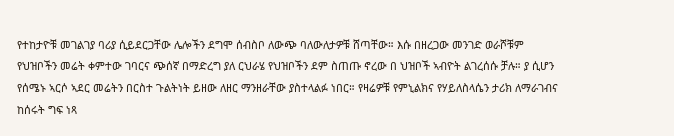የተከታዮቹ መገልገያ ባሪያ ሲይደርጋቸው ሌሎችን ደግሞ ሰብስቦ ለውጭ ባለውለታዎቹ ሸጣቸው። እሱ በዘረጋው መንገድ ወራሾቹም የህዝቦችን መሬት ቀምተው ገባርና ጭሰኛ በማድረግ ያለ ርህራሄ የህዝቦችን ደም ስጠጡ ኖረው በ ህዝቦች ኣብዮት ልገረሰሱ ቻሉ። ያ ሲሆን የሰሜኑ ኣርሶ ኣደር መሬትን በርስተ ጉልትነት ይዘው ለዘር ማንዘራቸው ያስተላልፉ ነበር። የዛሬዎቹ የምኒልክና የሃይለስላሴን ታሪክ ለማራገብና ከሰሩት ግፍ ነጻ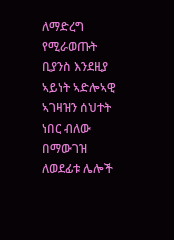ለማድረግ የሚራወጡት ቢያንስ እንደዚያ ኣይነት ኣድሎኣዊ ኣገዛዝን ሰህተት ነበር ብለው በማውገዝ ለወደፊቱ ሌሎች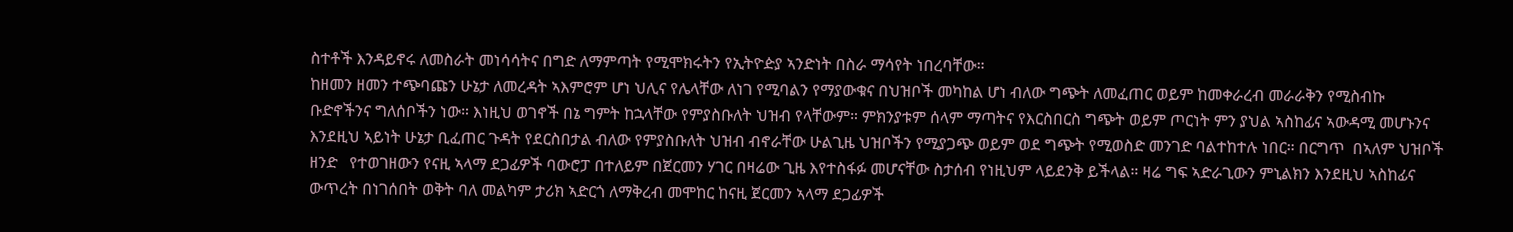ስተቶች እንዳይኖሩ ለመስራት መነሳሳትና በግድ ለማምጣት የሚሞክሩትን የኢትዮዽያ ኣንድነት በስራ ማሳየት ነበረባቸው።
ከዘመን ዘመን ተጭባጩን ሁኔታ ለመረዳት ኣእምሮም ሆነ ህሊና የሌላቸው ለነገ የሚባልን የማያውቁና በህዝቦች መካከል ሆነ ብለው ግጭት ለመፈጠር ወይም ከመቀራረብ መራራቅን የሚስብኩ ቡድኖችንና ግለሰቦችን ነው። እነዚህ ወገኖች በኔ ግምት ከኋላቸው የምያስቡለት ህዝብ የላቸውም። ምክንያቱም ሰላም ማጣትና የእርስበርስ ግጭት ወይም ጦርነት ምን ያህል ኣስከፊና ኣውዳሚ መሆኑንና እንደዚህ ኣይነት ሁኔታ ቢፈጠር ጉዳት የደርስበታል ብለው የምያስቡለት ህዝብ ብኖራቸው ሁልጊዜ ህዝቦችን የሚያጋጭ ወይም ወደ ግጭት የሚወስድ መንገድ ባልተከተሉ ነበር። በርግጥ  በኣለም ህዝቦች ዘንድ   የተወገዘውን የናዚ ኣላማ ደጋፊዎች ባውሮፓ በተለይም በጀርመን ሃገር በዛሬው ጊዜ እየተስፋፉ መሆናቸው ስታሰብ የነዚህም ላይደንቅ ይችላል። ዛሬ ግፍ ኣድራጊውን ምኒልክን እንደዚህ ኣስከፊና ውጥረት በነገሰበት ወቅት ባለ መልካም ታሪክ ኣድርጎ ለማቅረብ መሞከር ከናዚ ጀርመን ኣላማ ደጋፊዎች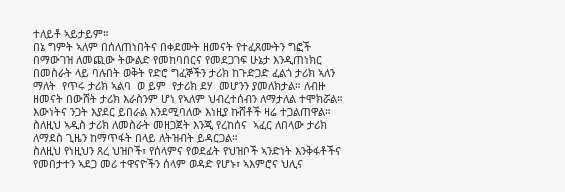ተለይቶ ኣይታይም።
በኔ ግምት ኣለም በሰለጠነበትና በቀደሙት ዘመናት የተፈጸሙትን ግፎች በማውገዝ ለመጪው ትውልድ የመከባበርና የመደጋገፍ ሁኔታ እንዲጠነክር በመስራት ላይ ባሉበት ወቅት የድሮ ግፈኞችን ታሪክ ከጉድጋድ ፈልጎ ታሪክ ኣለን ማለት  የጥሩ ታሪክ ኣልባ  ወ ይም  የታሪክ ደሃ  መሆንን ያመለክታል። ለብዙ ዘመናት በውሸት ታሪክ እራስንም ሆነ የኣለም ህብረተሰብን ለማታለል ተሞክሯል። እውነትና ንጋት እያደር ይበራል እንደሚባለው እነዚያ ኩሸቶች ዛሬ ተጋልጠዋል። ስለዚህ ኣዲስ ታሪክ ለመስራት መዘጋጀት እንጂ የረከሰና  ኣፈር ለበላው ታሪክ ለማደስ ጊዜን ከማጥፋት በላይ ለትዝብት ይዳርጋል።
ስለዚህ የነዚህን ጸረ ህዝቦች፣ የሰላምና የወደፊት የህዝቦች ኣንድነት እንቅፋቶችና የመበታተን ኣደጋ መሪ ተዋናዮችን ሰላም ወዳድ የሆኑ፣ ኣእምሮና ህሊና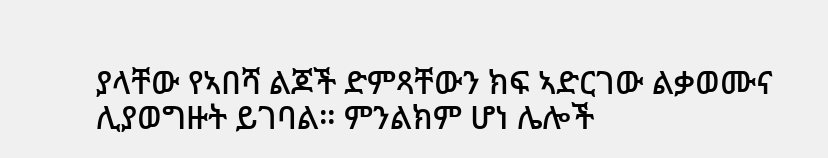ያላቸው የኣበሻ ልጆች ድምጻቸውን ክፍ ኣድርገው ልቃወሙና ሊያወግዙት ይገባል። ምንልክም ሆነ ሌሎች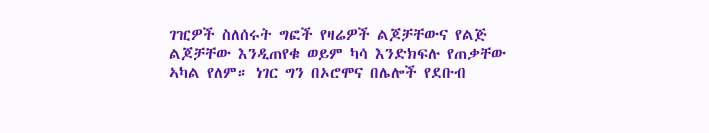ገዢዎች ስለሰሩት ግፎች የዛሬዎች ልጆቻቸውና የልጅ ልጆቻቸው እንዲጠየቁ ወይም ካሳ እንድክፍሉ የጠቃቸው ኣካል የለም። ነገር ግን በኦሮሞና በሌሎች የደቡብ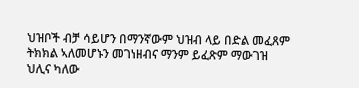ህዝቦች ብቻ ሳይሆን በማንኛውም ህዝብ ላይ በድል መፈጸም ትክክል ኣለመሆኑን መገነዘብና ማንም ይፈጽም ማውገዝ ህሊና ካለው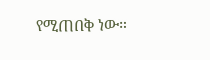የሚጠበቅ ነው።